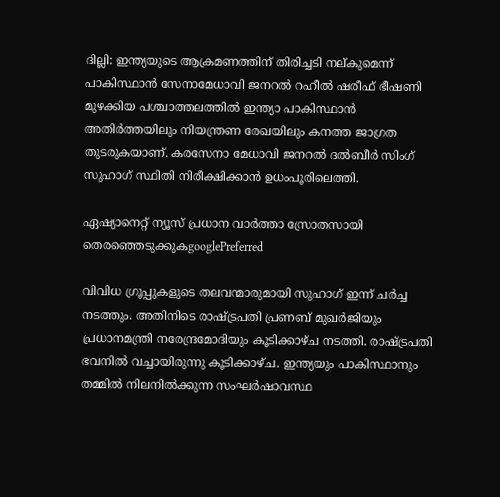ദില്ലി: ഇന്ത്യയുടെ ആക്രമണത്തിന് തിരിച്ചടി നല്കുമെന്ന് പാകിസ്ഥാൻ സേനാമേധാവി ജനറൽ റഹീൽ ഷരീഫ് ഭീഷണി മുഴക്കിയ പശ്ചാത്തലത്തിൽ ഇന്ത്യാ പാകിസ്ഥാൻ അതിർത്തയിലും നിയന്ത്രണ രേഖയിലും കനത്ത ജാഗ്രത തുടരുകയാണ്. കരസേനാ മേധാവി ജനറൽ ദൽബീർ സിംഗ് സുഹാഗ് സ്ഥിതി നിരീക്ഷിക്കാൻ ഉധംപൂരിലെത്തി.

ഏഷ്യാനെറ്റ് ന്യൂസ് പ്രധാന വാർത്താ സ്രോതസായി തെരഞ്ഞെടുക്കുകgooglePreferred

വിവിധ ഗ്രൂപ്പുകളുടെ തലവന്മാരുമായി സുഹാഗ് ഇന്ന് ചര്‍ച്ച നടത്തും. അതിനിടെ രാഷ്ട്രപതി പ്രണബ് മുഖര്‍ജിയും പ്രധാനമന്ത്രി നരേന്ദ്രമോദിയും കൂടിക്കാഴ്ച നടത്തി. രാഷ്ട്രപതി ഭവനിൽ വച്ചായിരുന്നു കൂടിക്കാഴ്ച. ഇന്ത്യയും പാകിസ്ഥാനും തമ്മിൽ നിലനിൽക്കുന്ന സംഘര്‍ഷാവസ്ഥ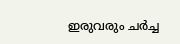ഇരുവരും ചര്‍ച്ച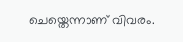ചെയ്തെന്നാണ് വിവരം.